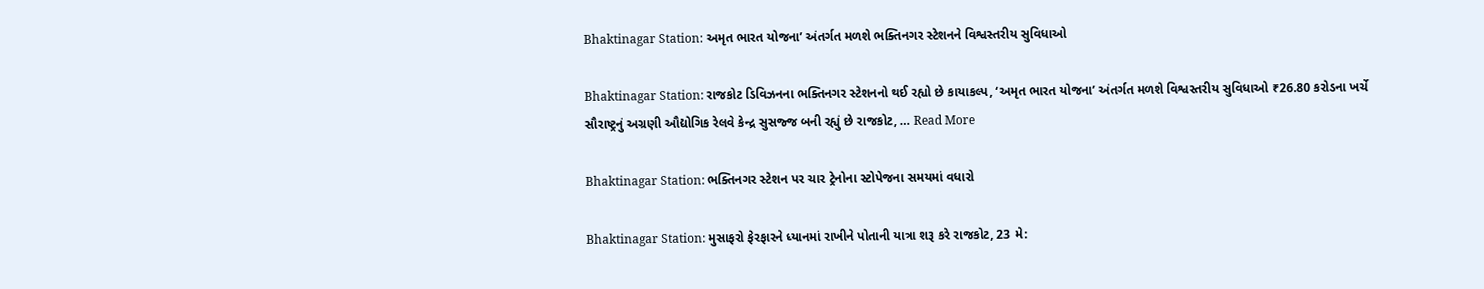Bhaktinagar Station: અમૃત ભારત યોજના’ અંતર્ગત મળશે ભક્તિનગર સ્ટેશનને વિશ્વસ્તરીય સુવિધાઓ

Bhaktinagar Station: રાજકોટ ડિવિઝનના ભક્તિનગર સ્ટેશનનો થઈ રહ્યો છે કાયાકલ્પ, ‘અમૃત ભારત યોજના’ અંતર્ગત મળશે વિશ્વસ્તરીય સુવિધાઓ ₹26.80 કરોડના ખર્ચે સૌરાષ્ટ્રનું અગ્રણી ઔદ્યોગિક રેલવે કેન્દ્ર સુસજ્જ બની રહ્યું છે રાજકોટ, … Read More

Bhaktinagar Station: ભક્તિનગર સ્ટેશન પર ચાર ટ્રેનોના સ્ટોપેજના સમયમાં વધારો

Bhaktinagar Station: મુસાફરો ફેરફારને ધ્યાનમાં રાખીને પોતાની યાત્રા શરૂ કરે રાજકોટ, 23 મે: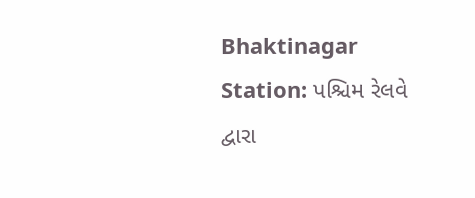Bhaktinagar Station: પશ્ચિમ રેલવે દ્વારા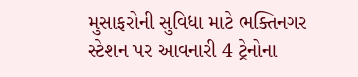મુસાફરોની સુવિધા માટે ભક્તિનગર સ્ટેશન પર આવનારી 4 ટ્રેનોના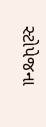સ્ટોપેજના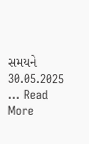સમયને 30.05.2025 … Read More